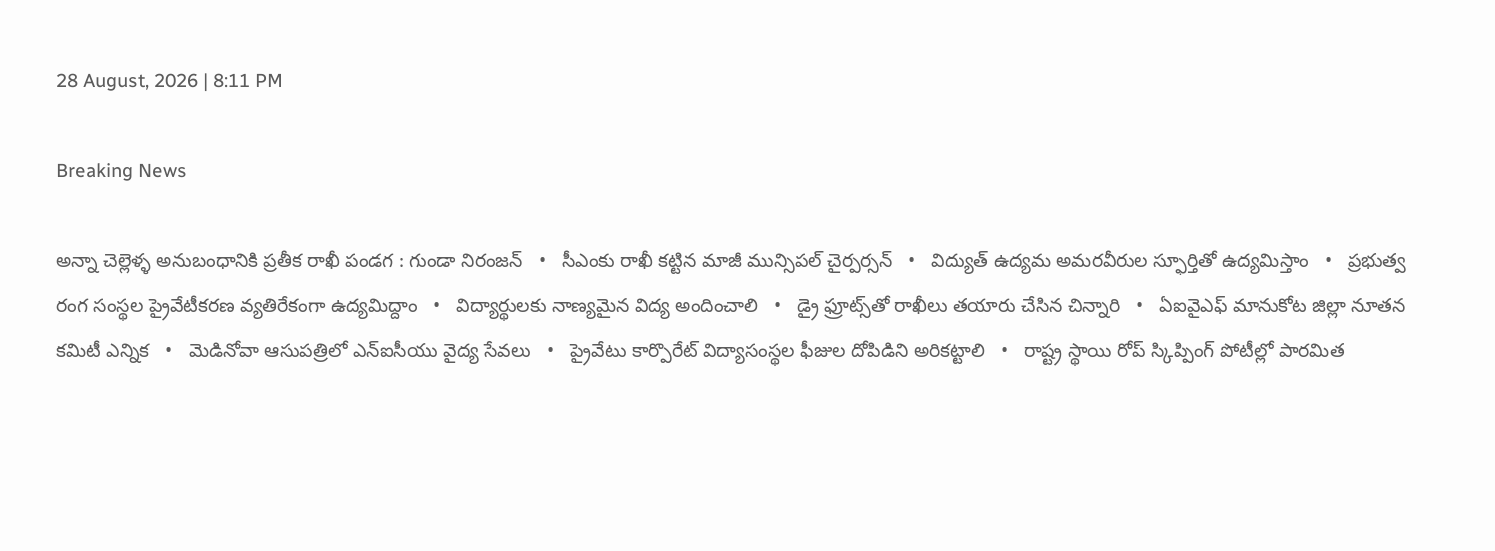28 August, 2026 | 8:11 PM

Breaking News

అన్నా చెల్లెళ్ళ అనుబంధానికి ప్రతీక రాఖీ పండగ : గుండా నిరంజన్   •   సీఎంకు రాఖీ కట్టిన మాజీ మున్సిపల్ చైర్పర్సన్   •   విద్యుత్‌ ఉద్యమ అమరవీరుల స్ఫూర్తితో ఉద్యమిస్తాం   •   ప్రభుత్వ రంగ సంస్థల ప్రైవేటీకరణ వ్యతిరేకంగా ఉద్యమిద్దాం   •   విద్యార్థులకు నాణ్యమైన విద్య అందించాలి   •   డ్రై ఫ్రూట్స్‌తో రాఖీలు తయారు చేసిన చిన్నారి   •   ఏఐవైఎఫ్ మానుకోట జిల్లా నూతన కమిటీ ఎన్నిక   •   మెడినోవా ఆసుపత్రిలో ఎన్ఐసీయు వైద్య సేవలు   •   ప్రైవేటు కార్పొరేట్ విద్యాసంస్థల ఫీజుల దోపిడిని అరికట్టాలి   •   రాష్ట్ర స్థాయి రోప్ స్కిప్పింగ్ పోటీల్లో పారమిత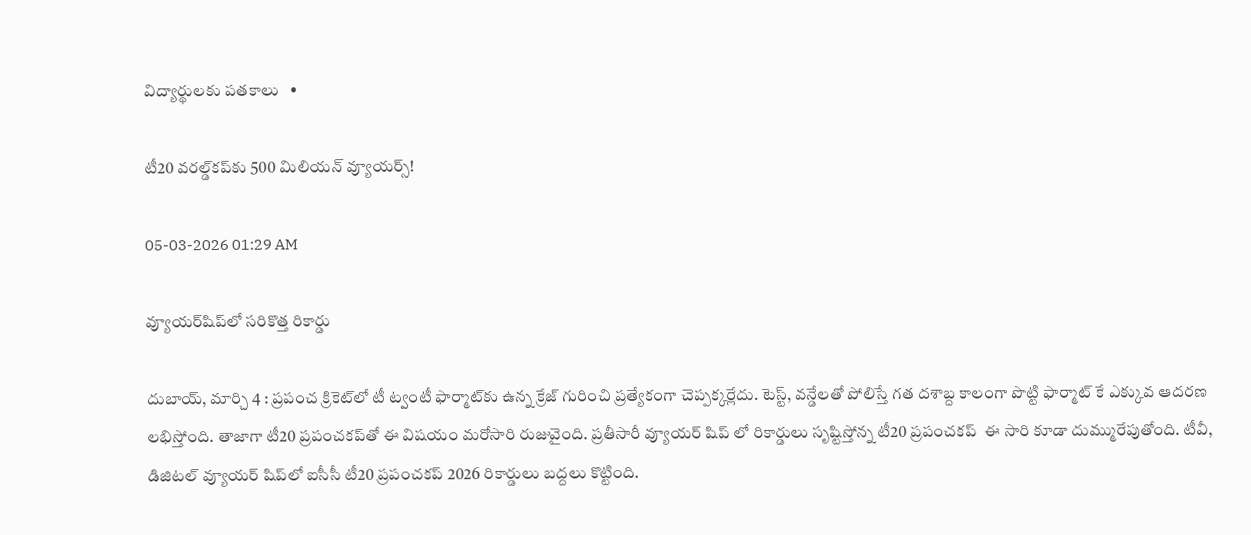విద్యార్థులకు పతకాలు   •

టీ20 వరల్డ్‌కప్‌కు 500 మిలియన్ వ్యూయర్స్!

05-03-2026 01:29 AM

వ్యూయర్‌షిప్‌లో సరికొత్త రికార్డు

దుబాయ్, మార్చి 4 : ప్రపంచ క్రికెట్‌లో టీ ట్వంటీ ఫార్మాట్‌కు ఉన్న క్రేజ్ గురించి ప్రత్యేకంగా చెప్పక్కర్లేదు. టెస్ట్, వన్డేలతో పోలిస్తే గత దశాబ్ద కాలంగా పొట్టి ఫార్మాట్ కే ఎక్కువ ఆదరణ లభిస్తోంది. తాజాగా టీ20 ప్రపంచకప్‌తో ఈ విషయం మరోసారి రుజువైంది. ప్రతీసారీ వ్యూయర్ షిప్ లో రికార్డులు సృష్టిస్తోన్న టీ20 ప్రపంచకప్  ఈ సారి కూడా దుమ్మురేపుతోంది. టీవీ, డిజిటల్ వ్యూయర్ షిప్‌లో ఐసీసీ టీ20 ప్రపంచకప్ 2026 రికార్డులు బద్దలు కొట్టింది.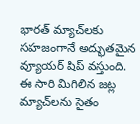భారత్ మ్యాచ్‌లకు సహజంగానే అద్భుతమైన వ్యూయర్ షిప్ వస్తుంది. ఈ సారి మిగిలిన జట్ల మ్యాచ్‌లను సైతం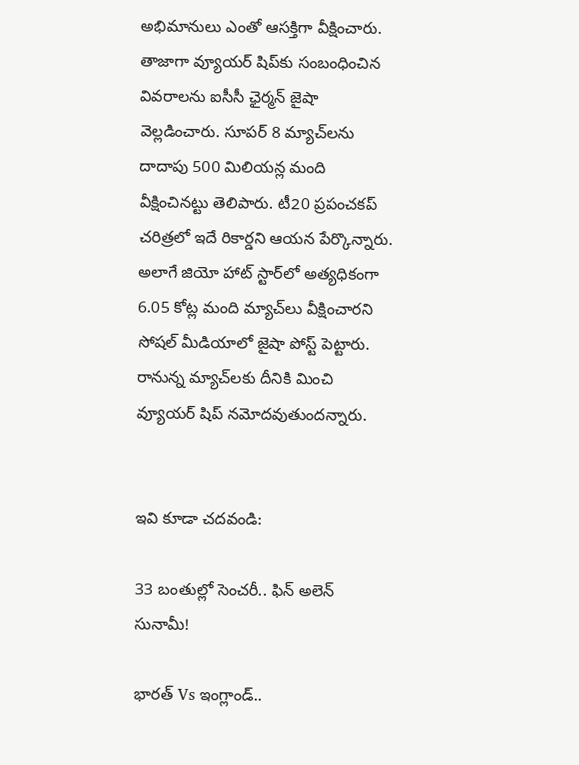అభిమానులు ఎంతో ఆసక్తిగా వీక్షించారు. తాజాగా వ్యూయర్ షిప్‌కు సంబంధించిన వివరాలను ఐసీసీ ఛైర్మన్ జైషా వెల్లడించారు. సూపర్ 8 మ్యాచ్‌లను దాదాపు 500 మిలియన్ల మంది వీక్షించినట్టు తెలిపారు. టీ20 ప్రపంచకప్ చరిత్రలో ఇదే రికార్డని ఆయన పేర్కొన్నారు. అలాగే జియో హాట్ స్టార్‌లో అత్యధికంగా 6.05 కోట్ల మంది మ్యాచ్‌లు వీక్షించారని సోషల్ మీడియాలో జైషా పోస్ట్ పెట్టారు. రానున్న మ్యాచ్‌లకు దీనికి మించి వ్యూయర్ షిప్ నమోదవుతుందన్నారు.


ఇవి కూడా చదవండి:

33 బంతుల్లో సెంచరీ.. ఫిన్ అలెన్ సునామీ!

భారత్ Vs ఇంగ్లాండ్..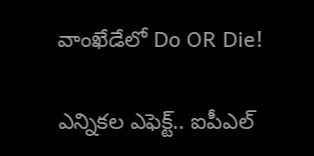వాంఖేడేలో Do OR Die!

ఎన్నికల ఎఫెక్ట్.. ఐపీఎల్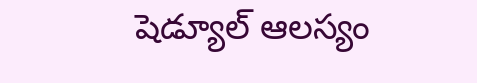షెడ్యూల్ ఆలస్యం